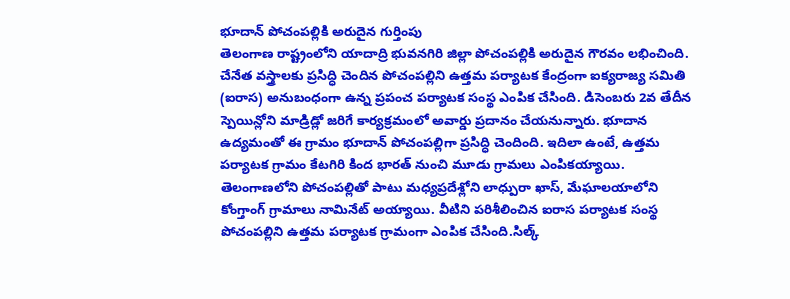భూదాన్ పోచంపల్లికి అరుదైన గుర్తింపు
తెలంగాణ రాష్ట్రంలోని యాదాద్రి భువనగిరి జిల్లా పోచంపల్లికి అరుదైన గౌరవం లభించింది. చేనేత వస్త్రాలకు ప్రసిద్ధి చెందిన పోచంపల్లిని ఉత్తమ పర్యాటక కేంద్రంగా ఐక్యరాజ్య సమితి (ఐరాస) అనుబంధంగా ఉన్న ప్రపంచ పర్యాటక సంస్థ ఎంపిక చేసింది. డిసెంబరు 2వ తేదీన స్పెయిన్లోని మాడ్రిడ్లో జరిగే కార్యక్రమంలో అవార్డు ప్రదానం చేయనున్నారు. భూదాన ఉద్యమంతో ఈ గ్రామం భూదాన్ పోచంపల్లిగా ప్రసిద్ధి చెందింది. ఇదిలా ఉంటే, ఉత్తమ పర్యాటక గ్రామం కేటగిరి కింద భారత్ నుంచి మూడు గ్రామలు ఎంపికయ్యాయి. తెలంగాణలోని పోచంపల్లితో పాటు మధ్యప్రదేశ్లోని లాధ్పురా ఖాస్, మేఘాలయాలోని కోంగ్తాంగ్ గ్రామాలు నామినేట్ అయ్యాయి. వీటిని పరిశీలించిన ఐరాస పర్యాటక సంస్థ పోచంపల్లిని ఉత్తమ పర్యాటక గ్రామంగా ఎంపిక చేసింది.సిల్క్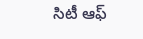సిటీ ఆఫ్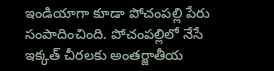ఇండియాగా కూడా పోచంపల్లి పేరు సంపాదించింది. పోచంపల్లిలో నేసే ఇక్కత్ చీరలకు అంతర్జాతీయ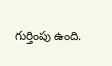గుర్తింపు ఉంది.